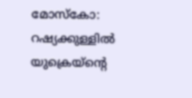മോസ്കോ: റഷ്യക്കുള്ളിൽ യുക്രെയ്ന്റെ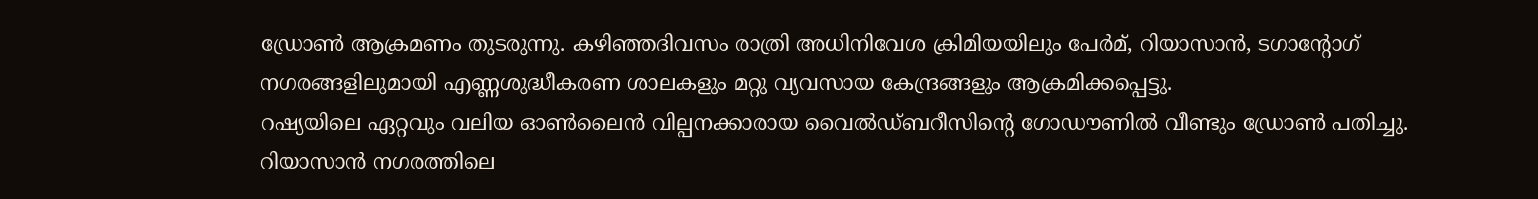ഡ്രോൺ ആക്രമണം തുടരുന്നു. കഴിഞ്ഞദിവസം രാത്രി അധിനിവേശ ക്രിമിയയിലും പേർമ്, റിയാസാൻ, ടഗാന്റോഗ് നഗരങ്ങളിലുമായി എണ്ണശുദ്ധീകരണ ശാലകളും മറ്റു വ്യവസായ കേന്ദ്രങ്ങളും ആക്രമിക്കപ്പെട്ടു.
റഷ്യയിലെ ഏറ്റവും വലിയ ഓൺലൈൻ വില്പനക്കാരായ വൈൽഡ്ബറീസിന്റെ ഗോഡൗണിൽ വീണ്ടും ഡ്രോൺ പതിച്ചു. റിയാസാൻ നഗരത്തിലെ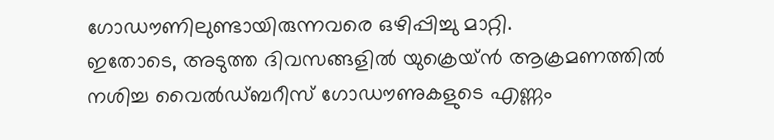ഗോഡൗണിലുണ്ടായിരുന്നവരെ ഒഴിപ്പിച്ചു മാറ്റി.
ഇതോടെ, അടുത്ത ദിവസങ്ങളിൽ യുക്രെയ്ൻ ആക്രമണത്തിൽ നശിച്ച വൈൽഡ്ബറീസ് ഗോഡൗണുകളുടെ എണ്ണം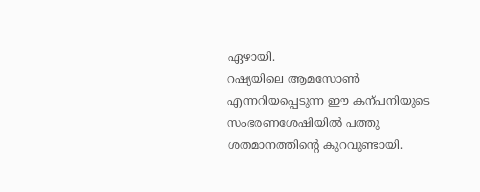ഏഴായി.
റഷ്യയിലെ ആമസോൺ എന്നറിയപ്പെടുന്ന ഈ കന്പനിയുടെ സംഭരണശേഷിയിൽ പത്തു ശതമാനത്തിന്റെ കുറവുണ്ടായി.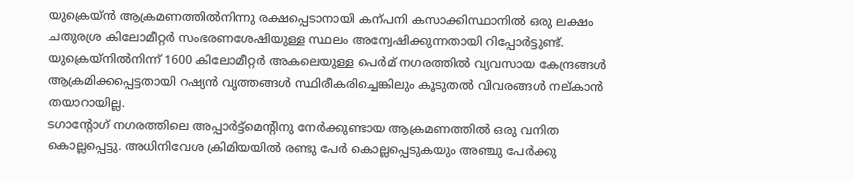യുക്രെയ്ൻ ആക്രമണത്തിൽനിന്നു രക്ഷപ്പെടാനായി കന്പനി കസാക്കിസ്ഥാനിൽ ഒരു ലക്ഷം ചതുരശ്ര കിലോമീറ്റർ സംഭരണശേഷിയുള്ള സ്ഥലം അന്വേഷിക്കുന്നതായി റിപ്പോർട്ടുണ്ട്.
യുക്രെയ്നിൽനിന്ന് 1600 കിലോമീറ്റർ അകലെയുള്ള പെർമ് നഗരത്തിൽ വ്യവസായ കേന്ദ്രങ്ങൾ ആക്രമിക്കപ്പെട്ടതായി റഷ്യൻ വൃത്തങ്ങൾ സ്ഥിരീകരിച്ചെങ്കിലും കൂടുതൽ വിവരങ്ങൾ നല്കാൻ തയാറായില്ല.
ടഗാന്റോഗ് നഗരത്തിലെ അപ്പാർട്ട്മെന്റിനു നേർക്കുണ്ടായ ആക്രമണത്തിൽ ഒരു വനിത കൊല്ലപ്പെട്ടു. അധിനിവേശ ക്രിമിയയിൽ രണ്ടു പേർ കൊല്ലപ്പെടുകയും അഞ്ചു പേർക്കു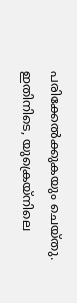പരിക്കേൽക്കുകയും ചെയ്തു.
ഇതിനിടെ, യുക്രെയ്നിലെ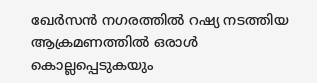ഖേർസൻ നഗരത്തിൽ റഷ്യ നടത്തിയ ആക്രമണത്തിൽ ഒരാൾ കൊല്ലപ്പെടുകയും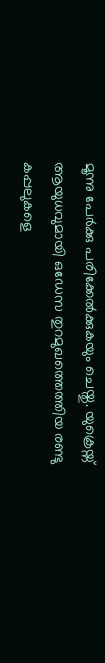മൂന്നു പേർക്കു പരിക്കേൽക്കുകയും ചെയ്തു. യുക്രെയ്ന് ആയുധവുമായി ഒഡേസ തുറമുഖത്തെത്തിയ രണ്ടു കപ്പലുകളെ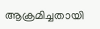ആക്രമിച്ചതായി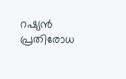റഷ്യൻ പ്രതിരോധ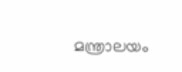മന്ത്രാലയം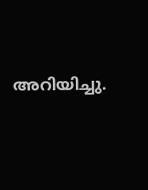അറിയിച്ചു.